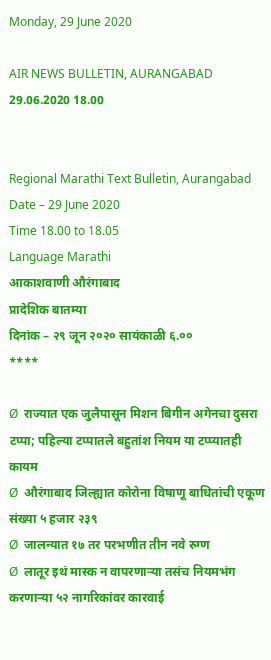Monday, 29 June 2020

AIR NEWS BULLETIN, AURANGABAD 29.06.2020 18.00


Regional Marathi Text Bulletin, Aurangabad
Date – 29 June 2020
Time 18.00 to 18.05
Language Marathi
आकाशवाणी औरंगाबाद
प्रादेशिक बातम्या
दिनांक – २९ जून २०२० सायंकाळी ६.००
****

Ø  राज्यात एक जुलैपासून मिशन बिगीन अगेनचा दुसरा टप्पा; पहिल्या टप्पातले बहुतांश नियम या टप्प्यातही कायम
Ø  औरंगाबाद जिल्ह्यात कोरोना विषाणू बाधितांची एकूण संख्या ५ हजार २३९
Ø  जालन्यात १७ तर परभणीत तीन नवे रुग्ण
Ø  लातूर इथं मास्क न वापरणाऱ्या तसंच नियमभंग करणाऱ्या ५२ नागरिकांवर कारवाई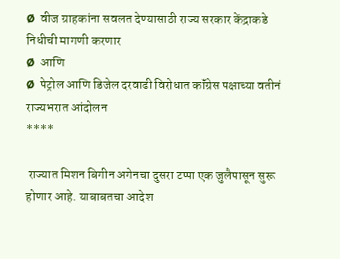Ø  वीज ग्राहकांना सवलत देण्यासाठी राज्य सरकार केंद्राकडे निधीची मागणी करणार
Ø  आणि
Ø  पेट्रोल आणि डिजेल दरवाढी विरोधात कॉंग्रेस पक्षाच्या वतीनं राज्यभरात आंदोलन
****

 राज्यात मिशन बिगीन अगेनचा दुसरा टप्पा एक जुलैपासून सुरू होणार आहे. याबाबतचा आदेश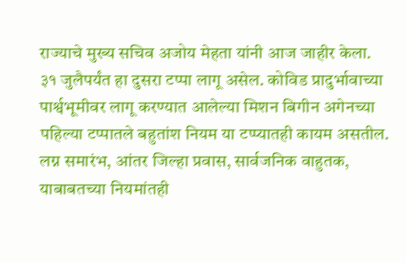राज्याचे मुख्य सचिव अजोय मेहता यांनी आज जाहीर केला. ३१ जुलैपर्यंत हा दुसरा टप्पा लागू असेल. कोविड प्रादुर्भावाच्या पार्श्वभूमीवर लागू करण्यात आलेल्या मिशन बिगीन अगेनच्या पहिल्या टप्पातले बहुतांश नियम या टप्प्यातही कायम असतील. लग्न समारंभ, आंतर जिल्हा प्रवास, सार्वजनिक वाहुतक, याबाबतच्या नियमांतही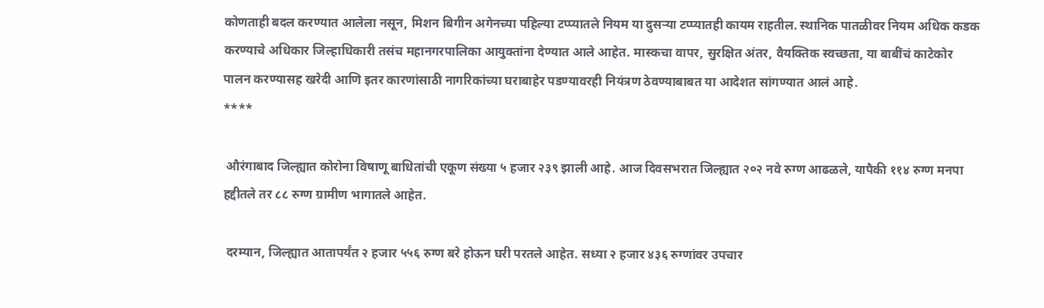कोणताही बदल करण्यात आलेला नसून, मिशन बिगीन अगेनच्या पहिल्या टप्प्यातले नियम या दुसऱ्या टप्प्यातही कायम राहतील. स्थानिक पातळीवर नियम अधिक कडक करण्याचे अधिकार जिल्हाधिकारी तसंच महानगरपालिका आयुक्तांना देण्यात आले आहेत. मास्कचा वापर, सुरक्षित अंतर, वैयक्तिक स्वच्छता, या बाबींचं काटेकोर पालन करण्यासह खरेदी आणि इतर कारणांसाठी नागरिकांच्या घराबाहेर पडण्यावरही नियंत्रण ठेवण्याबाबत या आदेशत सांगण्यात आलं आहे.
****

 औरंगाबाद जिल्ह्यात कोरोना विषाणू बाधितांची एकूण संख्या ५ हजार २३९ झाली आहे. आज दिवसभरात जिल्ह्यात २०२ नवे रुग्ण आढळले, यापैकी ११४ रुग्ण मनपा हद्दीतले तर ८८ रुग्ण ग्रामीण भागातले आहेत.

 दरम्यान, जिल्ह्यात आतापर्यंत २ हजार ५५६ रुग्ण बरे होऊन घरी परतले आहेत. सध्या २ हजार ४३६ रुग्णांवर उपचार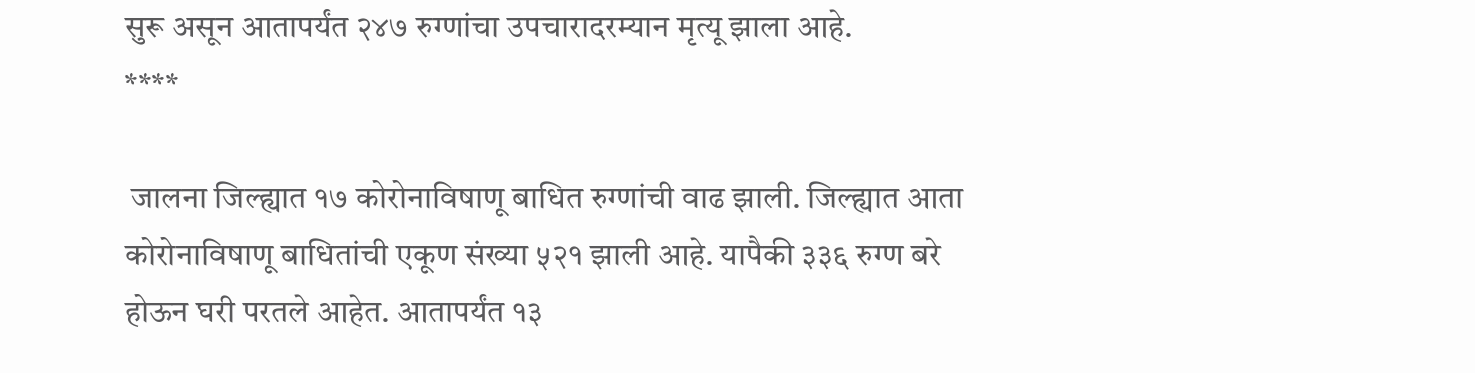सुरू असून आतापर्यंत २४७ रुग्णांचा उपचारादरम्यान मृत्यू झाला आहे.
****

 जालना जिल्ह्यात १७ कोरोनाविषाणू बाधित रुग्णांची वाढ झाली. जिल्ह्यात आता कोरोनाविषाणू बाधितांची एकूण संख्या ५२१ झाली आहे. यापैकी ३३६ रुग्ण बरे होऊन घरी परतले आहेत. आतापर्यंत १३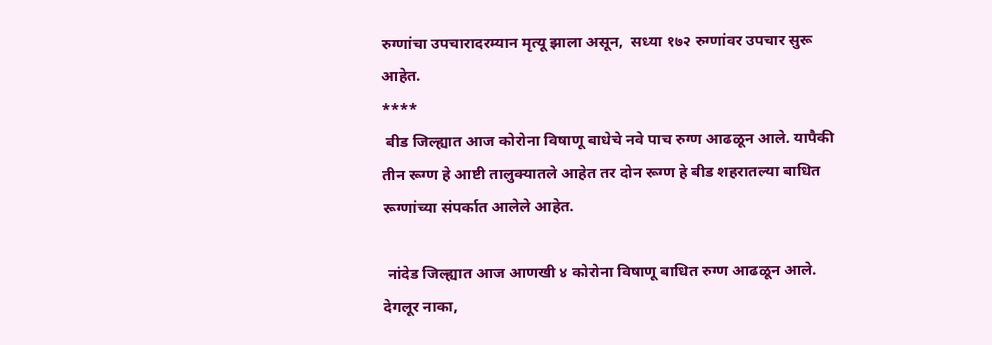रुग्णांचा उपचारादरम्यान मृत्यू झाला असून,  सध्या १७२ रुग्णांवर उपचार सुरू आहेत.
****
 बीड जिल्ह्यात आज कोरोना विषाणू बाधेचे नवे पाच रुग्ण आढळून आले. यापैकी तीन रूग्ण हे आष्टी तालुक्यातले आहेत तर दोन रूग्ण हे बीड शहरातल्या बाधित रूग्णांच्या संपर्कात आलेले आहेत.

 नांदेड जिल्ह्यात आज आणखी ४ कोरोना विषाणू बाधित रुग्ण आढळून आले. देगलूर नाका,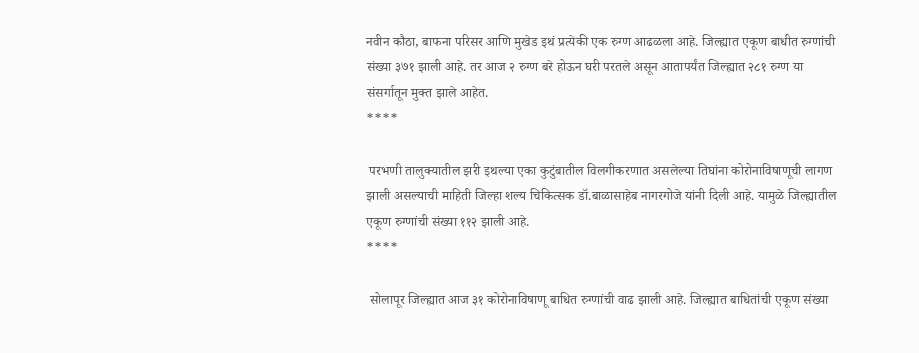नवीन कौठा, बाफना परिसर आणि मुखेड इथं प्रत्येकी एक रुग्ण आढळला आहे. जिल्ह्यात एकूण बाधीत रुग्णांची संख्या ३७१ झाली आहे. तर आज २ रुग्ण बरे होऊन घरी परतले असून आतापर्यंत जिल्ह्यात २८१ रुग्ण या संसर्गातून मुक्त झाले आहेत.
****

 परभणी तालुक्यातील झरी इथल्या एका कुटुंबातील विलगीकरणात असलेल्या तिघांना कोरोनाविषाणूची लागण झाली असल्याची माहिती जिल्हा शल्य चिकित्सक डॉ.बाळासाहेब नागरगोजे यांनी दिली आहे. यामुळे जिल्ह्यातील एकूण रुग्णांची संख्या ११२ झाली आहे.
****

 सोलापूर जिल्ह्यात आज ३१ कोरोनाविषाणू बाधित रुग्णांची वाढ झाली आहे. जिल्ह्यात बाधितांची एकूण संख्या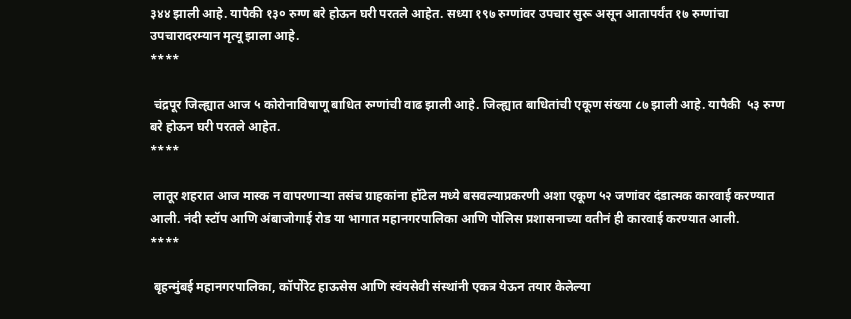३४४ झाली आहे. यापैकी १३० रुग्ण बरे होऊन घरी परतले आहेत. सध्या १९७ रुग्णांवर उपचार सुरू असून आतापर्यंत १७ रुग्णांचा उपचारादरम्यान मृत्यू झाला आहे.
****

 चंद्रपूर जिल्ह्यात आज ५ कोरोनाविषाणू बाधित रुग्णांची वाढ झाली आहे. जिल्ह्यात बाधितांची एकूण संख्या ८७ झाली आहे. यापैकी  ५३ रुग्ण बरे होऊन घरी परतले आहेत.
****

 लातूर शहरात आज मास्क न वापरणाऱ्या तसंच ग्राहकांना हॉटेल मध्ये बसवल्याप्रकरणी अशा एकूण ५२ जणांवर दंडात्मक कारवाई करण्यात आली. नंदी स्टॉप आणि अंबाजोगाई रोड या भागात महानगरपालिका आणि पोलिस प्रशासनाच्या वतीनं ही कारवाई करण्यात आली.
****

 बृहन्मुंबई महानगरपालिका, कॉर्पोरेट हाऊसेस आणि स्वंयसेवी संस्थांनी एकत्र येऊन तयार केलेल्या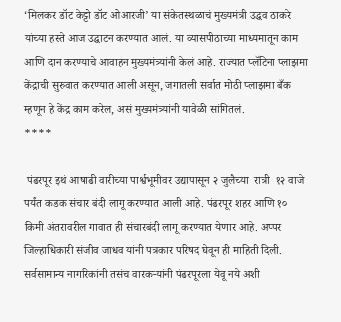‘मिलकर डॉट केट्टो डॉट ओआरजी’ या संकेतस्थळाचं मुख्यमंत्री उद्धव ठाकरे यांच्या हस्ते आज उद्घाटन करण्यात आलं. या व्यासपीठाच्या माध्यमातून काम आणि दान करण्याचे आवाहन मुख्यमंत्र्यांनी केलं आहे. राज्यात प्लॅटिना प्लाझमा केंद्राची सुरुवात करण्यात आली असून, जगातली सर्वात मोठी प्लाझमा बँक म्हणून हे केंद्र काम करेल, असं मुख्यमंत्र्यांनी यावेळी सांगितलं.
****

 पंढरपूर इथं आषाढी वारीच्या पार्श्वभूमीवर उद्यापासून २ जुलैच्या  रात्री  १२ वाजे पर्यंत कडक संचार बंदी लागू करण्यात आली आहे. पंढरपूर शहर आणि १० किमी अंतरावरील गावात ही संचारबंदी लागू करण्यात येणार आहे. अप्पर जिल्हाधिकारी संजीव जाधव यांनी पत्रकार परिषद घेवून ही माहिती दिली. सर्वसामान्य नागरिकांनी तसंच वारकऱ्यांनी पंढरपूरला येवू नये अशी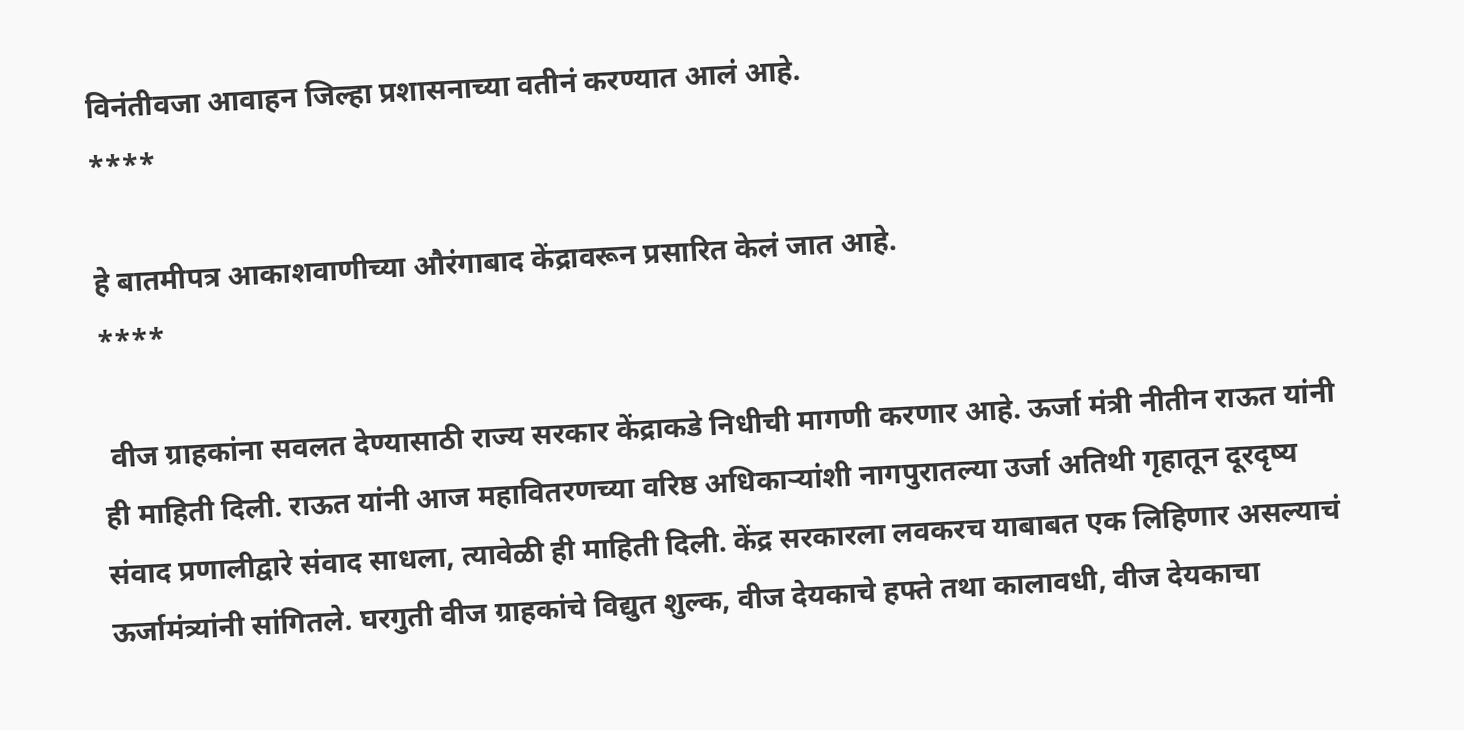विनंतीवजा आवाहन जिल्हा प्रशासनाच्या वतीनं करण्यात आलं आहे.
****

हे बातमीपत्र आकाशवाणीच्या औरंगाबाद केंद्रावरून प्रसारित केलं जात आहे.
****

 वीज ग्राहकांना सवलत देण्यासाठी राज्य सरकार केंद्राकडे निधीची मागणी करणार आहे. ऊर्जा मंत्री नीतीन राऊत यांनी ही माहिती दिली. राऊत यांनी आज महावितरणच्या वरिष्ठ अधिकाऱ्यांशी नागपुरातल्या उर्जा अतिथी गृहातून दूरदृष्य संवाद प्रणालीद्वारे संवाद साधला, त्यावेळी ही माहिती दिली. केंद्र सरकारला लवकरच याबाबत एक लिहिणार असल्याचं ऊर्जामंत्र्यांनी सांगितले. घरगुती वीज ग्राहकांचे विद्युत शुल्क, वीज देयकाचे हफ्ते तथा कालावधी, वीज देयकाचा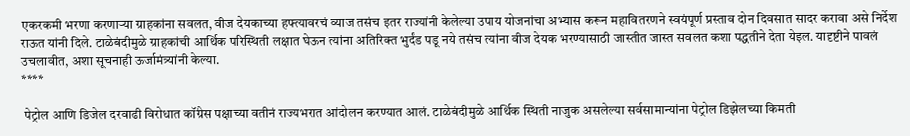एकरकमी भरणा करणाऱ्या ग्राहकांना सवलत, वीज देयकाच्या हफ्त्यावरचं व्याज तसंच इतर राज्यांनी केलेल्या उपाय योजनांचा अभ्यास करून महावितरणने स्वयंपूर्ण प्रस्ताव दोन दिवसात सादर करावा असे निर्देश राऊत यांनी दिले. टाळेबंदीमुळे ग्राहकांची आर्थिक परिस्थिती लक्षात घेऊन त्यांना अतिरिक्त भुर्दंड पडू नये तसंच त्यांना वीज देयक भरण्यासाठी जास्तीत जास्त सवलत कशा पद्धतीने देता येइल. यादृष्टीने पावलं उचलावीत, अशा सूचनाही ऊर्जामंत्र्यांनी केल्या.
****

 पेट्रोल आणि डिजेल दरवाढी विरोधात कॉंग्रेस पक्षाच्या वतीनं राज्यभरात आंदोलन करण्यात आलं. टाळेबंदीमुळे आर्थिक स्थिती नाजुक असलेल्या सर्वसामान्यांना पेट्रोल डिझेलच्या किमती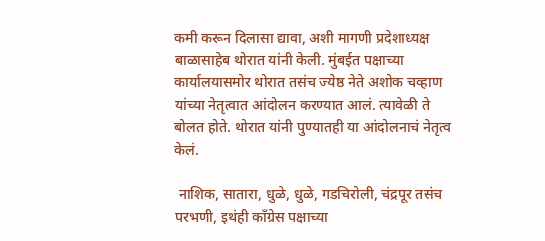कमी करून दिलासा द्यावा, अशी मागणी प्रदेशाध्यक्ष बाळासाहेब थोरात यांनी केली. मुंबईत पक्षाच्या कार्यालयासमोर थोरात तसंच ज्येष्ठ नेते अशोक चव्हाण यांच्या नेतृत्वात आंदोलन करण्यात आलं. त्यावेळी ते बोलत होते. थोरात यांनी पुण्यातही या आंदोलनाचं नेतृत्व केलं.

 नाशिक, सातारा, धुळे, धुळे, गडचिरोली, चंद्रपूर तसंच परभणी, इथंही कॉंग्रेस पक्षाच्या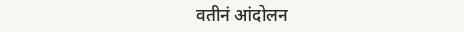वतीनं आंदोलन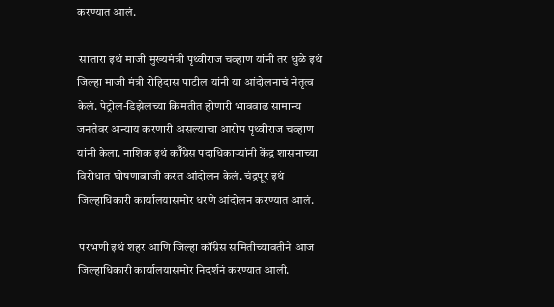करण्यात आलं.

 सातारा इथं माजी मुख्यमंत्री पृथ्वीराज चव्हाण यांनी तर धुळे इथं जिल्हा माजी मंत्री रोहिदास पाटील यांनी या आंदोलनाचं नेतृत्व केलं. पेट्रोल-डिझेलच्या किमतीत होणारी भाववाढ सामान्य जनतेवर अन्याय करणारी असल्याचा आरोप पृथ्वीराज चव्हाण यांनी केला. नाशिक इथं कॉँग्रेस पदाधिकाऱ्यांनी केंद्र शासनाच्या विरोधात घोषणाबाजी करत आंदोलन केलं. चंद्रपूर इथं जिल्हाधिकारी कार्यालयासमोर धरणे आंदोलन करण्यात आलं.

 परभणी इथं शहर आणि जिल्हा कॉंग्रेस समितीच्यावतीने आज जिल्हाधिकारी कार्यालयासमोर निदर्शनं करण्यात आली.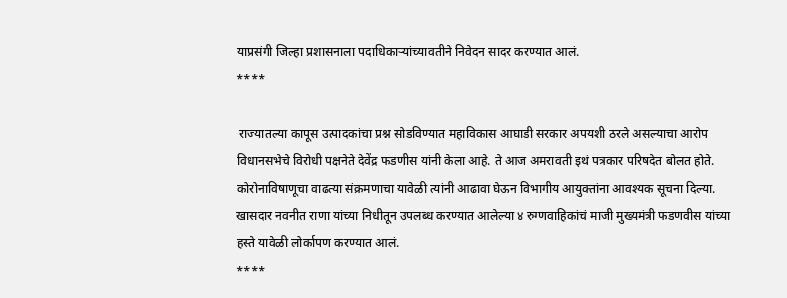याप्रसंगी जिल्हा प्रशासनाला पदाधिकाऱ्यांच्यावतीने निवेदन सादर करण्यात आलं.
****

 राज्यातल्या कापूस उत्पादकांचा प्रश्न सोडविण्यात महाविकास आघाडी सरकार अपयशी ठरले असल्याचा आरोप विधानसभेचे विरोधी पक्षनेते देवेंद्र फडणीस यांनी केला आहे. ते आज अमरावती इथं पत्रकार परिषदेत बोलत होते. कोरोनाविषाणूचा वाढत्या संक्रमणाचा यावेळी त्यांनी आढावा घेऊन विभागीय आयुक्तांना आवश्यक सूचना दिल्या. खासदार नवनीत राणा यांच्या निधीतून उपलब्ध करण्यात आलेल्या ४ रुग्णवाहिकांचं माजी मुख्यमंत्री फडणवीस यांच्या हस्ते यावेळी लोर्कापण करण्यात आलं.
****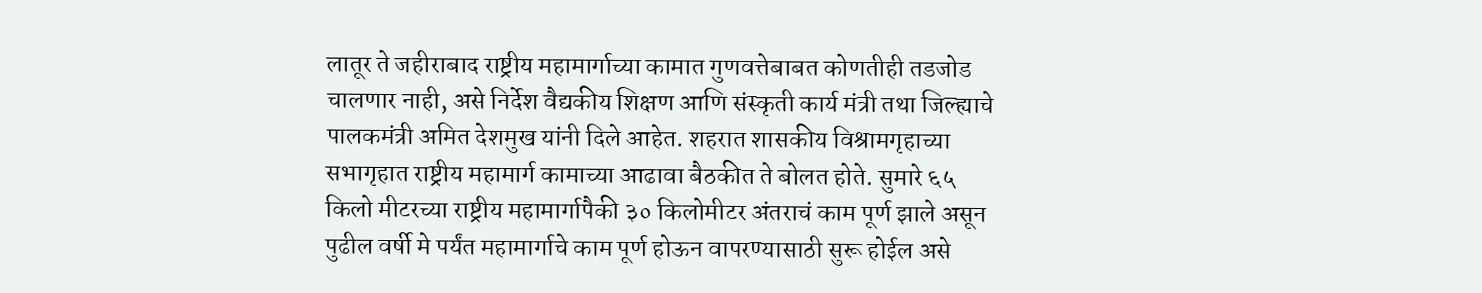लातूर ते जहीराबाद राष्ट्रीय महामार्गाच्या कामात गुणवत्तेबाबत कोणतीही तडजोड चालणार नाही, असे निर्देश वैद्यकीय शिक्षण आणि संस्कृती कार्य मंत्री तथा जिल्ह्याचे पालकमंत्री अमित देशमुख यांनी दिले आहेत. शहरात शासकीय विश्रामगृहाच्या सभागृहात राष्ट्रीय महामार्ग कामाच्या आढावा बैठकीत ते बोलत होते. सुमारे ६५ किलो मीटरच्या राष्ट्रीय महामार्गापैकी ३० किलोमीटर अंतराचं काम पूर्ण झाले असून पुढील वर्षी मे पर्यंत महामार्गाचे काम पूर्ण होऊन वापरण्यासाठी सुरू होईल असे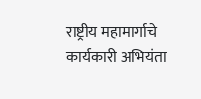राष्ट्रीय महामार्गाचे कार्यकारी अभियंता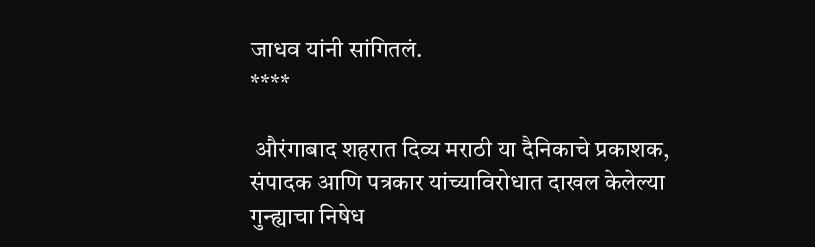जाधव यांनी सांगितलं.
****

 औरंगाबाद शहरात दिव्य मराठी या दैनिकाचे प्रकाशक, संपादक आणि पत्रकार यांच्याविरोधात दाखल केलेल्या गुन्ह्याचा निषेध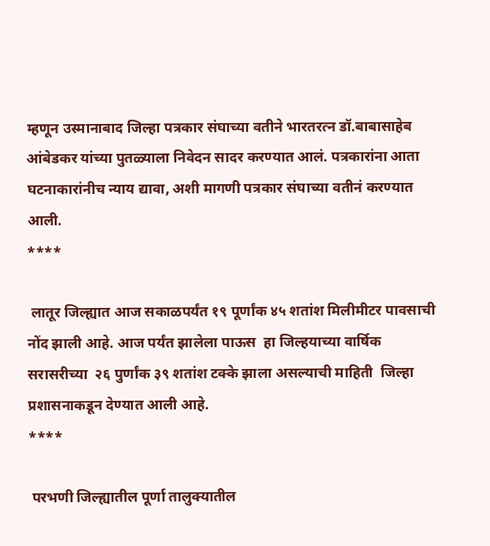म्हणून उस्मानाबाद जिल्हा पत्रकार संघाच्या वतीने भारतरत्न डॉ.बाबासाहेब आंबेडकर यांच्या पुतळ्याला निवेदन सादर करण्यात आलं. पत्रकारांना आता घटनाकारांनीच न्याय द्यावा, अशी मागणी पत्रकार संघाच्या वतीनं करण्यात आली.
****

 लातूर जिल्ह्यात आज सकाळपर्यंत १९ पूर्णांक ४५ शतांश मिलीमीटर पावसाची नोंद झाली आहे. आज पर्यंत झालेला पाऊस  हा जिल्हयाच्या वार्षिक सरासरीच्या  २६ पुर्णांक ३९ शतांश टक्के झाला असल्याची माहिती  जिल्हा प्रशासनाकडून देण्यात आली आहे.
****

 परभणी जिल्ह्यातील पूर्णा तालुक्यातील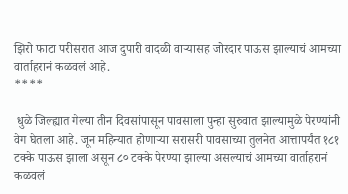झिरो फाटा परीसरात आज दुपारी वादळी वाऱ्यासह जोरदार पाऊस झाल्याचं आमच्या वार्ताहरानं कळवलं आहे.
****

 धुळे जिल्ह्यात गेल्या तीन दिवसांपासून पावसाला पुन्हा सुरुवात झाल्यामुळे पेरण्यांनी वेग घेतला आहे. जून महिन्यात होणाऱ्या सरासरी पावसाच्या तुलनेत आत्तापर्यंत १८१ टक्के पाऊस झाला असून ८० टक्के पेरण्या झाल्या असल्याचं आमच्या वार्ताहरानं कळवलं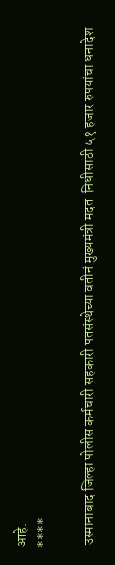आहे.
****

 उस्मानाबाद जिल्हा पोलीस कर्मचारी सहकारी पतसंस्थेच्या वतीनं मुख्यमंत्री मदत  निधीसाठी ५१ हजार रुपयांचा धनादेश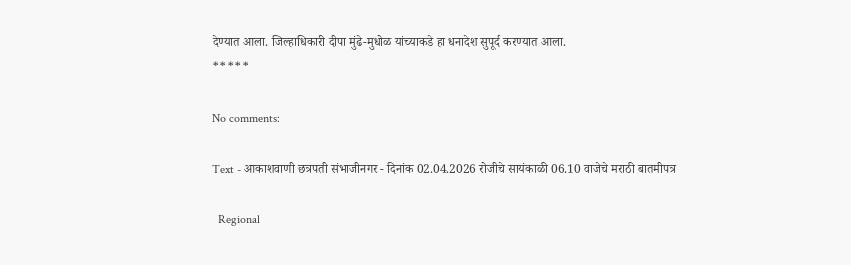देण्यात आला. जिल्हाधिकारी दीपा मुंढे-मुधोळ यांच्याकडे हा धनादेश सुपूर्द करण्यात आला.
*****

No comments:

Text - आकाशवाणी छत्रपती संभाजीनगर - दिनांक 02.04.2026 रोजीचे सायंकाळी 06.10 वाजेचे मराठी बातमीपत्र

  Regional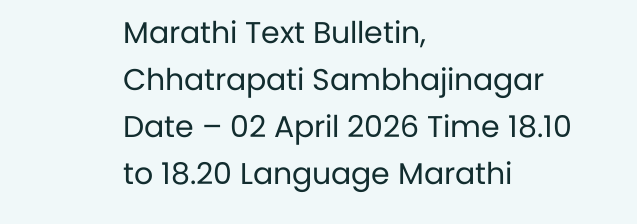Marathi Text Bulletin, Chhatrapati Sambhajinagar Date – 02 April 2026 Time 18.10 to 18.20 Language Marathi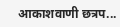आकाशवाणी छत्रप...